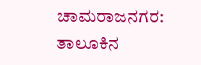ಚಾಮರಾಜನಗರ: ತಾಲೂಕಿನ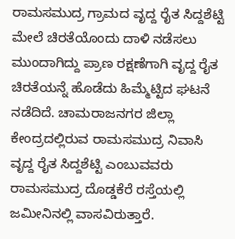ರಾಮಸಮುದ್ರ ಗ್ರಾಮದ ವೃದ್ದ ರೈತ ಸಿದ್ದಶೆಟ್ಟಿ ಮೇಲೆ ಚಿರತೆಯೊಂದು ದಾಳಿ ನಡೆಸಲು ಮುಂದಾಗಿದ್ದು ಪ್ರಾಣ ರಕ್ಷಣೆಗಾಗಿ ವೃದ್ದ ರೈತ ಚಿರತೆಯನ್ನೆ ಹೊಡೆದು ಹಿಮ್ಮೆಟ್ಟಿದ ಘಟನೆ ನಡೆದಿದೆ. ಚಾಮರಾಜನಗರ ಜಿಲ್ಲಾ ಕೇಂದ್ರದಲ್ಲಿರುವ ರಾಮಸಮುದ್ರ ನಿವಾಸಿ ವೃದ್ದ ರೈತ ಸಿದ್ದಶೆಟ್ಟಿ ಎಂಬುವವರು ರಾಮಸಮುದ್ರ ದೊಡ್ಡಕೆರೆ ರಸ್ತೆಯಲ್ಲಿ ಜಮೀನಿನಲ್ಲಿ ವಾಸವಿರುತ್ತಾರೆ.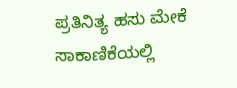ಪ್ರತಿನಿತ್ಯ ಹಸು ಮೇಕೆ ಸಾಕಾಣಿಕೆಯಲ್ಲಿ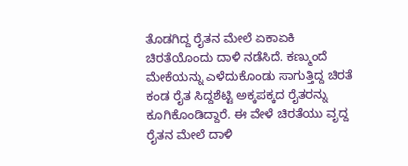ತೊಡಗಿದ್ದ ರೈತನ ಮೇಲೆ ಏಕಾಏಕಿ ಚಿರತೆಯೊಂದು ದಾಳಿ ನಡೆಸಿದೆ. ಕಣ್ಮುಂದೆ ಮೇಕೆಯನ್ನು ಎಳೆದುಕೊಂಡು ಸಾಗುತ್ತಿದ್ದ ಚಿರತೆ ಕಂಡ ರೈತ ಸಿದ್ದಶೆಟ್ಟಿ ಅಕ್ಕಪಕ್ಕದ ರೈತರನ್ನು ಕೂಗಿಕೊಂಡಿದ್ದಾರೆ. ಈ ವೇಳೆ ಚಿರತೆಯು ವೃದ್ದ ರೈತನ ಮೇಲೆ ದಾಳಿ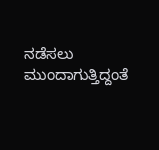ನಡೆಸಲು ಮುಂದಾಗುತ್ತಿದ್ದಂತೆ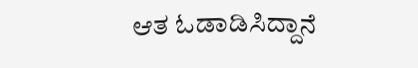ಆತ ಓಡಾಡಿಸಿದ್ದಾನೆ